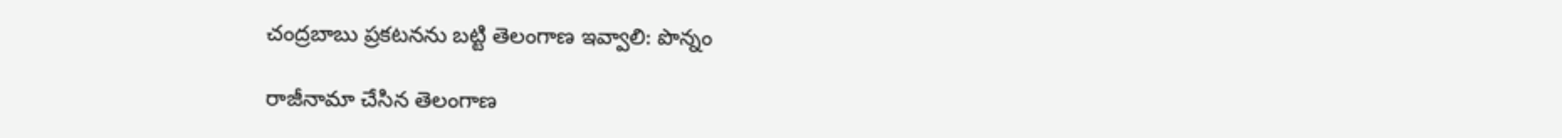చంద్రబాబు ప్రకటనను బట్టి తెలంగాణ ఇవ్వాలి: పొన్నం

రాజీనామా చేసిన తెలంగాణ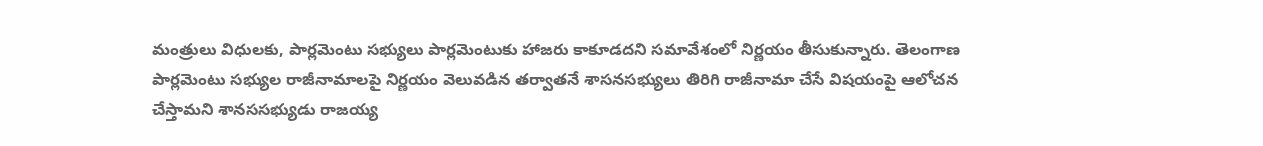మంత్రులు విధులకు, పార్లమెంటు సభ్యులు పార్లమెంటుకు హాజరు కాకూడదని సమావేశంలో నిర్ణయం తీసుకున్నారు. తెలంగాణ పార్లమెంటు సభ్యుల రాజీనామాలపై నిర్ణయం వెలువడిన తర్వాతనే శాసనసభ్యులు తిరిగి రాజీనామా చేసే విషయంపై ఆలోచన చేస్తామని శానససభ్యుడు రాజయ్య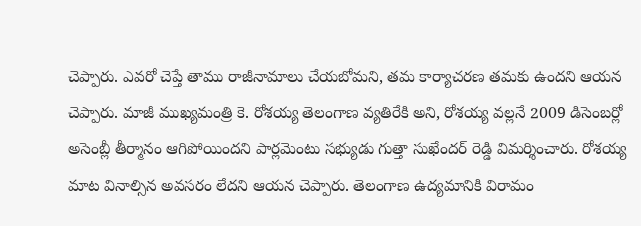చెప్పారు. ఎవరో చెప్తే తాము రాజీనామాలు చేయబోమని, తమ కార్యాచరణ తమకు ఉందని ఆయన చెప్పారు. మాజీ ముఖ్యమంత్రి కె. రోశయ్య తెలంగాణ వ్యతిరేకి అని, రోశయ్య వల్లనే 2009 డిసెంబర్లో అసెంబ్లీ తీర్మానం ఆగిపోయిందని పార్లమెంటు సభ్యుడు గుత్తా సుఖేందర్ రెడ్డి విమర్శించారు. రోశయ్య మాట వినాల్సిన అవసరం లేదని ఆయన చెప్పారు. తెలంగాణ ఉద్యమానికి విరామం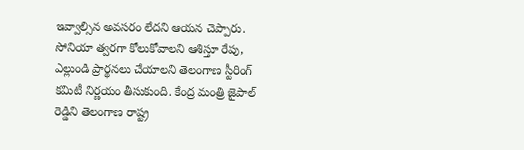ఇవ్వాల్సిన అవసరం లేదని ఆయన చెప్పారు.
సోనియా త్వరగా కోలుకోవాలని ఆశిస్తూ రేపు, ఎల్లుండి ప్రార్థనలు చేయాలని తెలంగాణ స్టీరింగ్ కమిటీ నిర్ణయం తీసుకుంది. కేంద్ర మంత్రి జైపాల్ రెడ్డిని తెలంగాణ రాష్ట్ర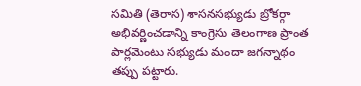సమితి (తెరాస) శాసనసభ్యుడు బ్రోకర్గా అభివర్ణించడాన్ని కాంగ్రెసు తెలంగాణ ప్రాంత పార్లమెంటు సభ్యుడు మందా జగన్నాథం తప్పు పట్టారు.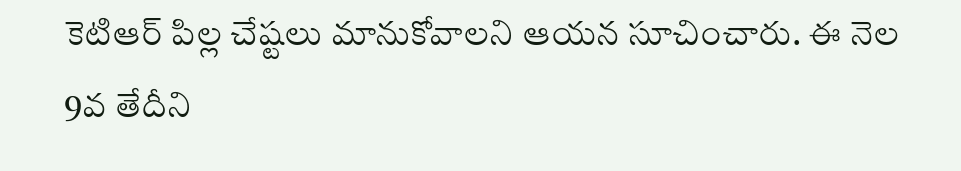కెటిఆర్ పిల్ల చేష్టలు మానుకోవాలని ఆయన సూచించారు. ఈ నెల 9వ తేదీని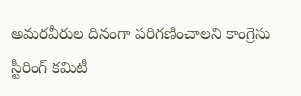అమరవీరుల దినంగా పరిగణించాలని కాంగ్రెసు స్టీరింగ్ కమిటీ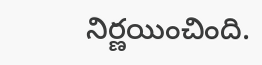నిర్ణయించింది.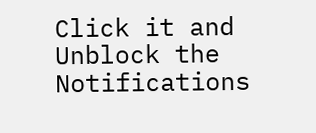Click it and Unblock the Notifications